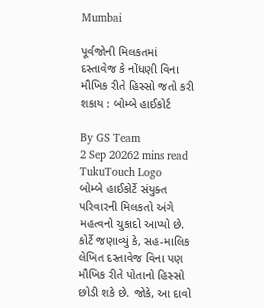Mumbai

પૂર્વજોની મિલકતમાં દસ્તાવેજ કે નોંધણી વિના મૌખિક રીતે હિસ્સો જતો કરી શકાય : બોમ્બે હાઈકોર્ટ

By GS Team
2 Sep 20262 mins read
TukuTouch Logo
બોમ્બે હાઈકોર્ટે સંયુક્ત પરિવારની મિલકતો અંગે મહત્વનો ચુકાદો આપ્યો છે. કોર્ટે જણાવ્યું કે, સહ-માલિક લેખિત દસ્તાવેજ વિના પણ મૌખિક રીતે પોતાનો હિસ્સો છોડી શકે છે. જોકે, આ દાવો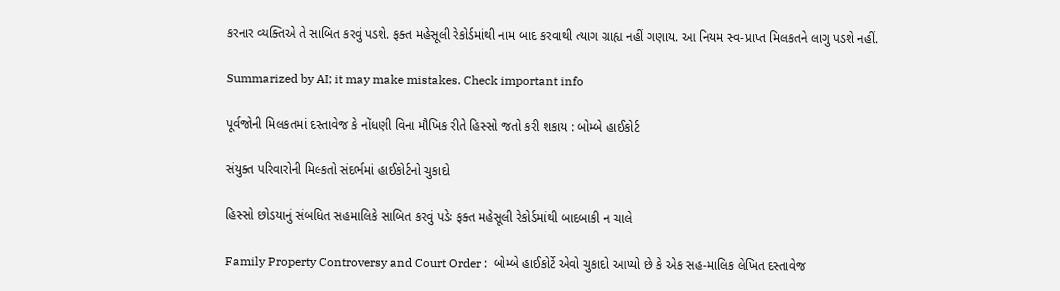કરનાર વ્યક્તિએ તે સાબિત કરવું પડશે. ફક્ત મહેસૂલી રેકોર્ડમાંથી નામ બાદ કરવાથી ત્યાગ ગ્રાહ્ય નહીં ગણાય. આ નિયમ સ્વ-પ્રાપ્ત મિલકતને લાગુ પડશે નહીં.

Summarized by AI; it may make mistakes. Check important info

પૂર્વજોની મિલકતમાં દસ્તાવેજ કે નોંધણી વિના મૌખિક રીતે હિસ્સો જતો કરી શકાય : બોમ્બે હાઈકોર્ટ

સંયુક્ત પરિવારોની મિલ્કતો સંદર્ભમાં હાઈકોર્ટનો ચુકાદો

હિસ્સો છોડયાનું સંબધિત સહમાલિકે સાબિત કરવું પડેઃ ફક્ત મહેસૂલી રેકોર્ડમાંથી બાદબાકી ન ચાલે

Family Property Controversy and Court Order :  બોમ્બે હાઈકોર્ટે એવો ચુકાદો આપ્યો છે કે એક સહ-માલિક લેખિત દસ્તાવેજ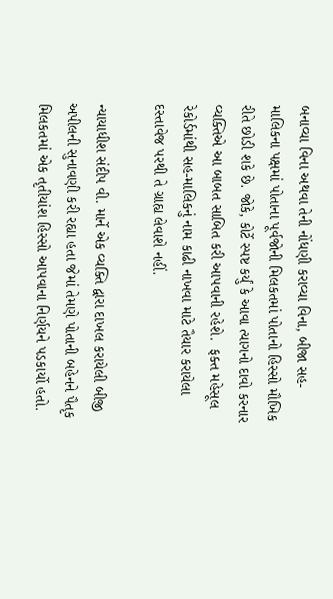બનાવ્યા વિના અથવા તેની નોંધણી કરાવ્યા વિના, બીજા સહ-માલિકના પક્ષમાં પોતાના પૂર્વજોની મિલકતમાં પોતાનો હિસ્સો મૌખિક રીતે છોડી શકે છે. જોકે, કોર્ટે સ્પષ્ટ કર્યું કે આવા ત્યાગનો દાવો કરનાર વ્યક્તિએ આ બાબત સાબિત કરી આપવાની રહેશે.  ફક્ત મહેસૂલ રેકોર્ડમાંથી સહ-માલિકનું નામ કાઢી નાખવા માટે તૈયાર કરાયેલા દસ્તાવેજ પરથી તે ગ્રાહ્ય લેવાશે નહીં.

ન્યાયાધીશ સંદીપ વી. માર્ને એક વ્યક્તિ દ્વારા દાખલ કરાયેલી બીજી અપીલની સુનાવણી કરી રહ્યા હતા જેમાં તેમણે પોતાની બહેનને પૈતૃક મિલકતમાં એક તૃતીયાંશ હિસ્સો આપવાના નિર્ણયને પડકાર્યો હતો.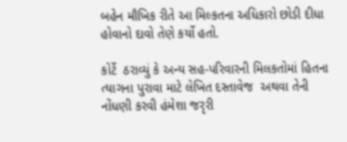બહેન મૌખિક રીતે આ મિલ્કતના અધિકારો છોડી દીધા હોવાનો દાવો તેણે કર્યો હતો.

કોર્ટે  ઠરાવ્યું કે અન્ય સહ-પરિવારની મિલકતોમાં હિતના ત્યાગના પુરાવા માટે લેખિત દસ્તાવેજ  અથવા તેની નોંધણી કરવી હંમેશા જરૃરી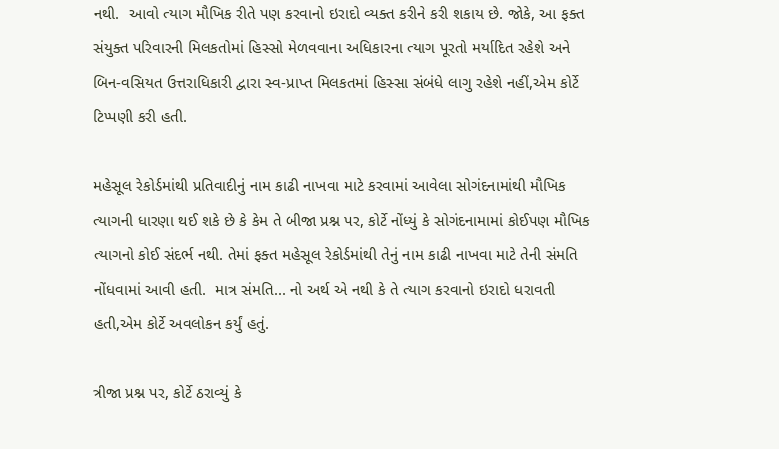નથી.  આવો ત્યાગ મૌખિક રીતે પણ કરવાનો ઇરાદો વ્યક્ત કરીને કરી શકાય છે. જોકે, આ ફક્ત સંયુક્ત પરિવારની મિલકતોમાં હિસ્સો મેળવવાના અધિકારના ત્યાગ પૂરતો મર્યાદિત રહેશે અને બિન-વસિયત ઉત્તરાધિકારી દ્વારા સ્વ-પ્રાપ્ત મિલકતમાં હિસ્સા સંબંધે લાગુ રહેશે નહીં,એમ કોર્ટે ટિપ્પણી કરી હતી.

મહેસૂલ રેકોર્ડમાંથી પ્રતિવાદીનું નામ કાઢી નાખવા માટે કરવામાં આવેલા સોગંદનામાંથી મૌખિક ત્યાગની ધારણા થઈ શકે છે કે કેમ તે બીજા પ્રશ્ન પર, કોર્ટે નોંધ્યું કે સોગંદનામામાં કોઈપણ મૌખિક ત્યાગનો કોઈ સંદર્ભ નથી. તેમાં ફક્ત મહેસૂલ રેકોર્ડમાંથી તેનું નામ કાઢી નાખવા માટે તેની સંમતિ નોંધવામાં આવી હતી.  માત્ર સંમતિ... નો અર્થ એ નથી કે તે ત્યાગ કરવાનો ઇરાદો ધરાવતી હતી,એમ કોર્ટે અવલોકન કર્યું હતું.

ત્રીજા પ્રશ્ન પર, કોર્ટે ઠરાવ્યું કે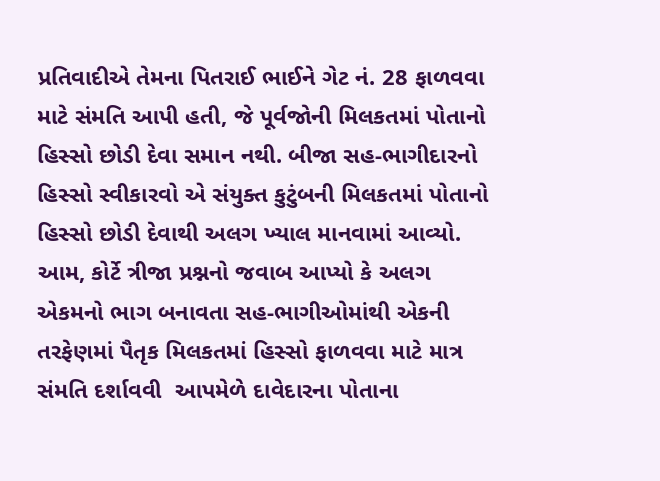પ્રતિવાદીએ તેમના પિતરાઈ ભાઈને ગેટ નં. 28 ફાળવવા માટે સંમતિ આપી હતી, જે પૂર્વજોની મિલકતમાં પોતાનો હિસ્સો છોડી દેવા સમાન નથી. બીજા સહ-ભાગીદારનો હિસ્સો સ્વીકારવો એ સંયુક્ત કુટુંબની મિલકતમાં પોતાનો હિસ્સો છોડી દેવાથી અલગ ખ્યાલ માનવામાં આવ્યો. આમ, કોર્ટે ત્રીજા પ્રશ્નનો જવાબ આપ્યો કે અલગ એકમનો ભાગ બનાવતા સહ-ભાગીઓમાંથી એકની તરફેણમાં પૈતૃક મિલકતમાં હિસ્સો ફાળવવા માટે માત્ર સંમતિ દર્શાવવી  આપમેળે દાવેદારના પોતાના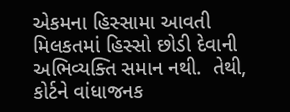એકમના હિસ્સામા આવતી મિલકતમાં હિસ્સો છોડી દેવાની અભિવ્યક્તિ સમાન નથી.  તેથી, કોર્ટને વાંધાજનક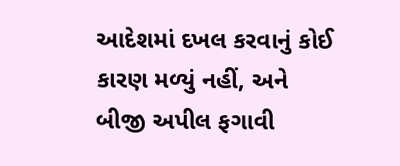આદેશમાં દખલ કરવાનું કોઈ કારણ મળ્યું નહીં, અને બીજી અપીલ ફગાવી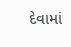દેવામાં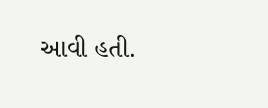આવી હતી.